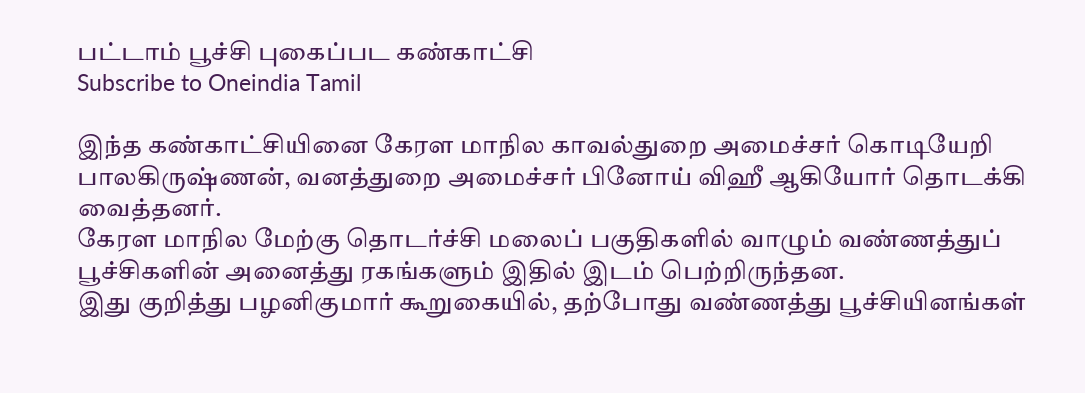பட்டாம் பூச்சி புகைப்பட கண்காட்சி
Subscribe to Oneindia Tamil

இந்த கண்காட்சியினை கேரள மாநில காவல்துறை அமைச்சர் கொடியேறி பாலகிருஷ்ணன், வனத்துறை அமைச்சர் பினோய் விஹீ ஆகியோர் தொடக்கி வைத்தனர்.
கேரள மாநில மேற்கு தொடர்ச்சி மலைப் பகுதிகளில் வாழும் வண்ணத்துப் பூச்சிகளின் அனைத்து ரகங்களும் இதில் இடம் பெற்றிருந்தன.
இது குறித்து பழனிகுமார் கூறுகையில், தற்போது வண்ணத்து பூச்சியினங்கள்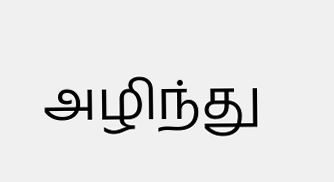அழிந்து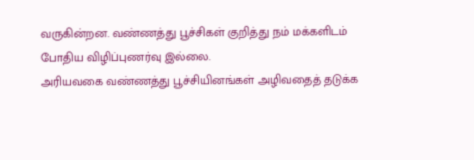வருகின்றன. வண்ணத்து பூச்சிகள் குறித்து நம் மக்களிடம் போதிய விழிப்புணர்வு இல்லை.
அரியவகை வண்ணத்து பூச்சியினங்கள் அழிவதைத் தடுக்க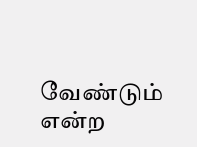வேண்டும் என்ற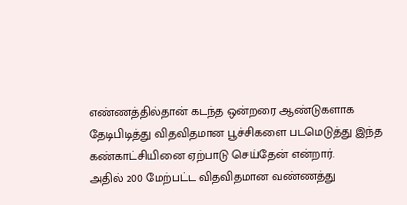எண்ணத்தில்தான் கடந்த ஒன்றரை ஆண்டுகளாக தேடிபிடித்து விதவிதமான பூச்சிகளை படமெடுத்து இந்த கண்காட்சியினை ஏற்பாடு செய்தேன் என்றார்.
அதில் 200 மேற்பட்ட விதவிதமான வண்ணத்து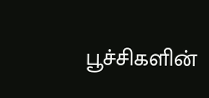பூச்சிகளின்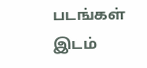படங்கள் இடம்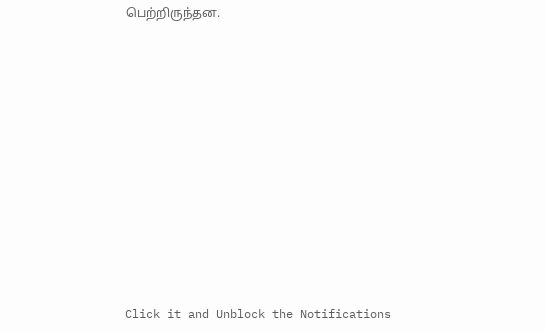பெற்றிருந்தன.












Click it and Unblock the Notifications